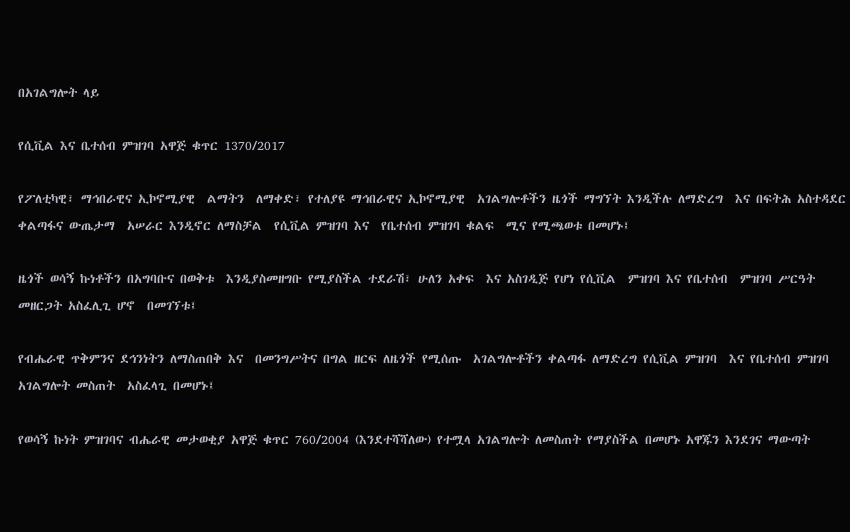በአገልግሎት ላይ

የሲቪል እና ቤተሰብ ምዝገባ አዋጅ ቁጥር 1370/2017

የፖለቲካዊ፣ ማኅበራዊና ኢኮኖሚያዊ  ልማትን  ለማቀድ፣ የተለያዩ ማኅበራዊና ኢኮኖሚያዊ  አገልግሎቶችን ዜጎች ማግኘት እንዲችሉ ለማድረግ  እና በፍትሕ አስተዳደር ቀልጣፋና ውጤታማ  አሠራር እንዲኖር ለማስቻል  የሲቪል ምዝገባ እና  የቤተሰብ ምዝገባ ቁልፍ  ሚና የሚጫወቱ በመሆኑ፤

ዜጎች ወሳኝ ኩነቶችን በአግባቡና በወቅቱ  እንዲያስመዘግቡ የሚያስችል ተደራሽ፣ ሁለን አቀፍ  እና አስገዲጅ የሆነ የሲቪል  ምዝገባ እና የቤተሰብ  ምዝገባ ሥርዓት መዘርጋት አስፈሊጊ ሆኖ  በመገኘቱ፤

የብሔራዊ ጥቅምንና ደኅንነትን ለማስጠበቅ እና  በመንግሥትና በግል ዘርፍ ለዜጎች የሚሰጡ  አገልግሎቶችን ቀልጣፋ ለማድረግ የሲቪል ምዝገባ  እና የቤተሰብ ምዝገባ አገልግሎት መስጠት  አስፈላጊ በመሆኑ፤

የወሳኝ ኩነት ምዝገባና ብሔራዊ መታወቂያ አዋጅ ቁጥር 760/2004 (እንደተሻሻለው) የተሟላ አገልግሎት ለመስጠት የማያስችል በመሆኑ አዋጁን እንደገና ማውጣት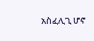አስፈሊጊ ሆኖ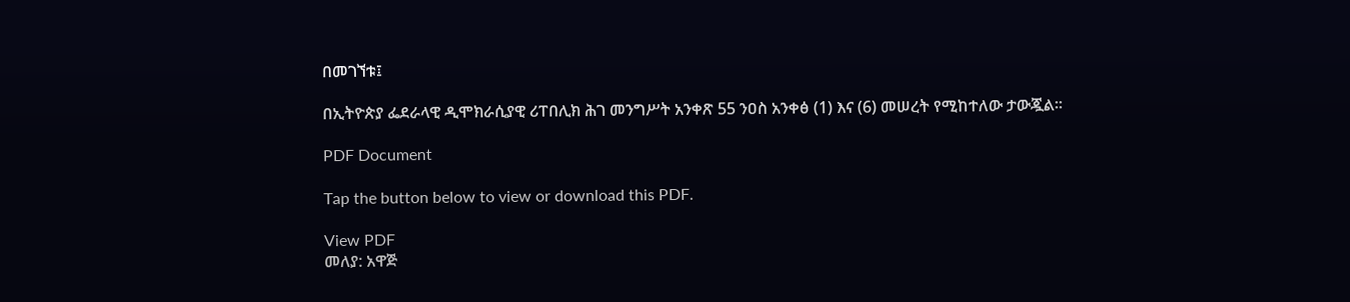በመገኘቱ፤

በኢትዮጵያ ፌደራላዊ ዲሞክራሲያዊ ሪፐበሊክ ሕገ መንግሥት አንቀጽ 55 ንዐስ አንቀፅ (1) እና (6) መሠረት የሚከተለው ታውጇል፡፡

PDF Document

Tap the button below to view or download this PDF.

View PDF
መለያ: አዋጅ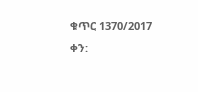ቁጥር 1370/2017
ቀን: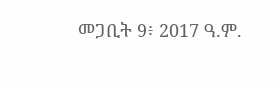መጋቢት 9፥ 2017 ዓ.ም.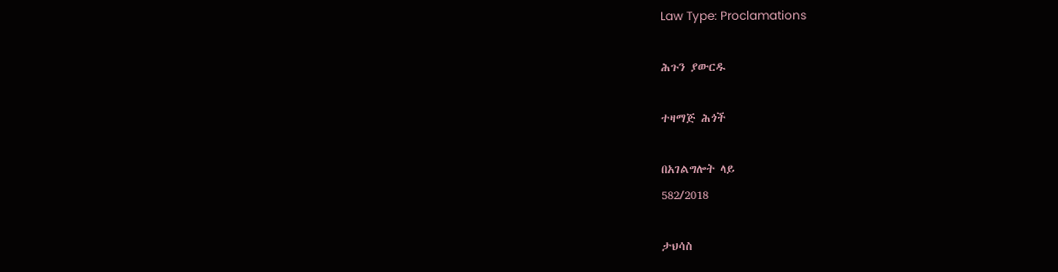Law Type: Proclamations

ሕጉን ያውርዱ

ተዛማጅ ሕጎች

በአገልግሎት ላይ
582/2018

ታህሳስ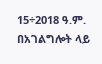15÷2018 ዓ.ም.
በአገልግሎት ላይ